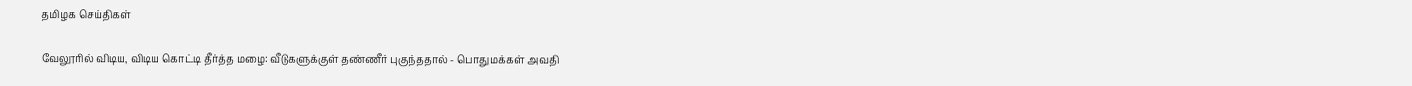தமிழக செய்திகள்

வேலூரில் விடிய, விடிய கொட்டி தீர்த்த மழை: வீடுகளுக்குள் தண்ணீர் புகுந்ததால் - பொதுமக்கள் அவதி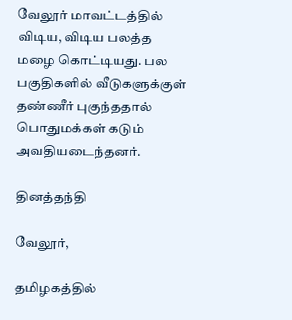வேலூர் மாவட்டத்தில் விடிய, விடிய பலத்த மழை கொட்டியது. பல பகுதிகளில் வீடுகளுக்குள் தண்ணீர் புகுந்ததால் பொதுமக்கள் கடும் அவதியடைந்தனர்.

தினத்தந்தி

வேலூர்,

தமிழகத்தில்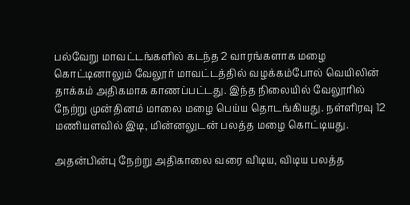பல்வேறு மாவட்டங்களில் கடந்த 2 வாரங்களாக மழை கொட்டினாலும் வேலூர் மாவட்டத்தில் வழக்கம்போல் வெயிலின் தாக்கம் அதிகமாக காணப்பட்டது. இந்த நிலையில் வேலூரில் நேற்று முன்தினம் மாலை மழை பெய்ய தொடங்கியது. நள்ளிரவு 12 மணியளவில் இடி, மின்னலுடன் பலத்த மழை கொட்டியது.

அதன்பின்பு நேற்று அதிகாலை வரை விடிய, விடிய பலத்த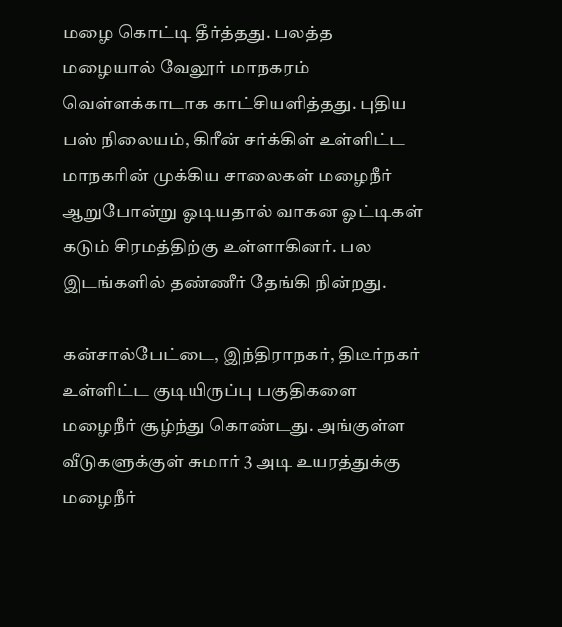மழை கொட்டி தீர்த்தது. பலத்த மழையால் வேலூர் மாநகரம் வெள்ளக்காடாக காட்சியளித்தது. புதிய பஸ் நிலையம், கிரீன் சர்க்கிள் உள்ளிட்ட மாநகரின் முக்கிய சாலைகள் மழைநீர் ஆறுபோன்று ஓடியதால் வாகன ஓட்டிகள் கடும் சிரமத்திற்கு உள்ளாகினர். பல இடங்களில் தண்ணீர் தேங்கி நின்றது.

கன்சால்பேட்டை, இந்திராநகர், திடீர்நகர் உள்ளிட்ட குடியிருப்பு பகுதிகளை மழைநீர் சூழ்ந்து கொண்டது. அங்குள்ள வீடுகளுக்குள் சுமார் 3 அடி உயரத்துக்கு மழைநீர்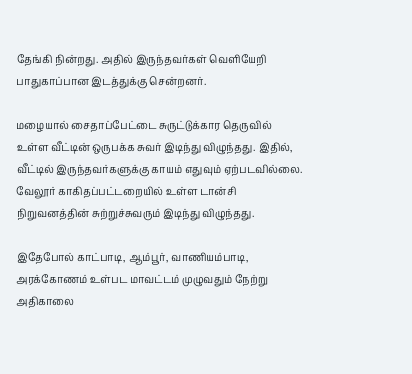தேங்கி நின்றது. அதில் இருந்தவர்கள் வெளியேறி பாதுகாப்பான இடத்துக்கு சென்றனர்.

மழையால் சைதாப்பேட்டை சுருட்டுக்கார தெருவில் உள்ள வீட்டின் ஒருபக்க சுவர் இடிந்து விழுந்தது. இதில், வீட்டில் இருந்தவர்களுக்கு காயம் எதுவும் ஏற்படவில்லை. வேலூர் காகிதப்பட்டறையில் உள்ள டான்சி நிறுவனத்தின் சுற்றுச்சுவரும் இடிந்து விழுந்தது.

இதேபோல் காட்பாடி, ஆம்பூர், வாணியம்பாடி, அரக்கோணம் உள்பட மாவட்டம் முழுவதும் நேற்று அதிகாலை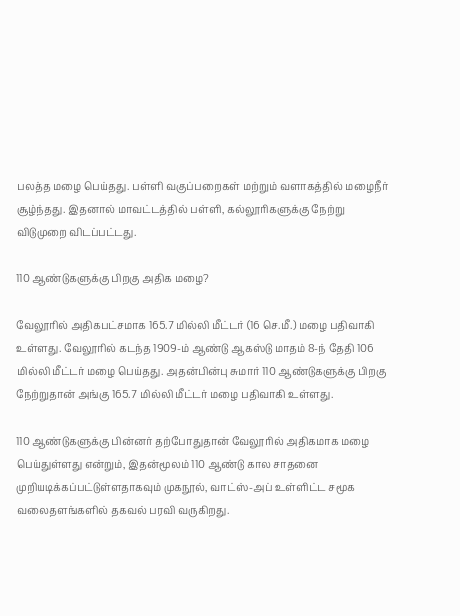பலத்த மழை பெய்தது. பள்ளி வகுப்பறைகள் மற்றும் வளாகத்தில் மழைநீர் சூழ்ந்தது. இதனால் மாவட்டத்தில் பள்ளி, கல்லூரிகளுக்கு நேற்று விடுமுறை விடப்பட்டது.

110 ஆண்டுகளுக்கு பிறகு அதிக மழை?

வேலூரில் அதிகபட்சமாக 165.7 மில்லி மீட்டர் (16 செ.மீ.) மழை பதிவாகி உள்ளது. வேலூரில் கடந்த 1909-ம் ஆண்டு ஆகஸ்டு மாதம் 8-ந் தேதி 106 மில்லி மீட்டர் மழை பெய்தது. அதன்பின்பு சுமார் 110 ஆண்டுகளுக்கு பிறகு நேற்றுதான் அங்கு 165.7 மில்லி மீட்டர் மழை பதிவாகி உள்ளது.

110 ஆண்டுகளுக்கு பின்னர் தற்போதுதான் வேலூரில் அதிகமாக மழை பெய்துள்ளது என்றும், இதன்மூலம் 110 ஆண்டு கால சாதனை முறியடிக்கப்பட்டுள்ளதாகவும் முகநூல், வாட்ஸ்-அப் உள்ளிட்ட சமூக வலைதளங்களில் தகவல் பரவி வருகிறது.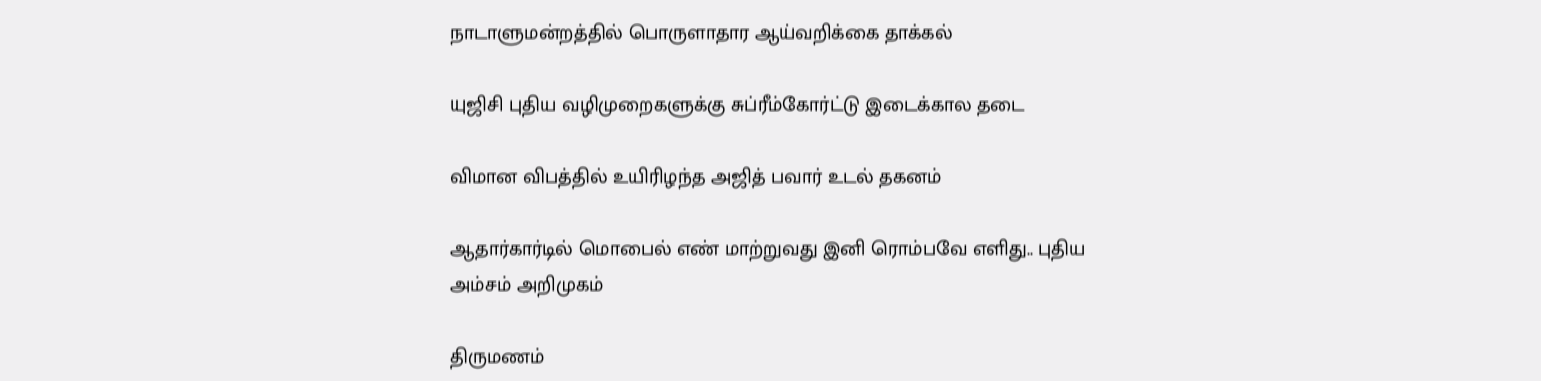நாடாளுமன்றத்தில் பொருளாதார ஆய்வறிக்கை தாக்கல்

யுஜிசி புதிய வழிமுறைகளுக்கு சுப்ரீம்கோர்ட்டு இடைக்கால தடை

விமான விபத்தில் உயிரிழந்த அஜித் பவார் உடல் தகனம்

ஆதார்கார்டில் மொபைல் எண் மாற்றுவது இனி ரொம்பவே எளிது.. புதிய அம்சம் அறிமுகம்

திருமணம்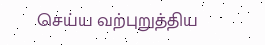செய்ய வற்புறுத்திய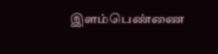இளம்பெண்ணை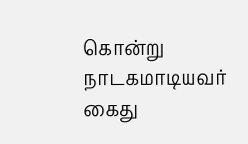கொன்று நாடகமாடியவர் கைது